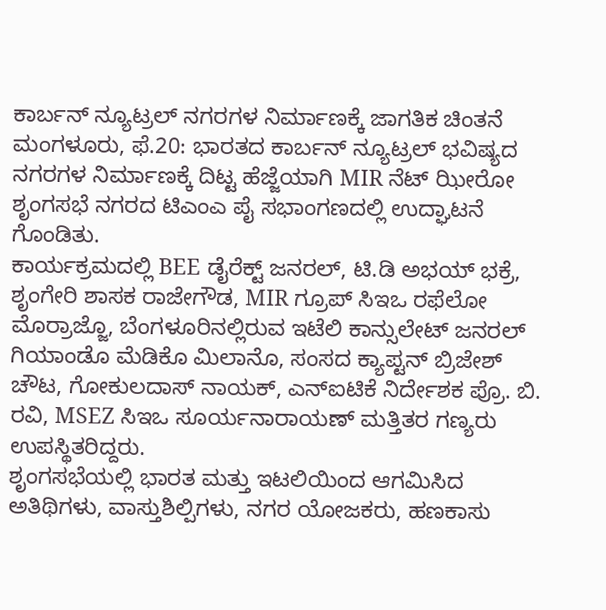ಕಾರ್ಬನ್ ನ್ಯೂಟ್ರಲ್ ನಗರಗಳ ನಿರ್ಮಾಣಕ್ಕೆ ಜಾಗತಿಕ ಚಿಂತನೆ
ಮಂಗಳೂರು, ಫೆ.20: ಭಾರತದ ಕಾರ್ಬನ್ ನ್ಯೂಟ್ರಲ್ ಭವಿಷ್ಯದ ನಗರಗಳ ನಿರ್ಮಾಣಕ್ಕೆ ದಿಟ್ಟ ಹೆಜ್ಜೆಯಾಗಿ MIR ನೆಟ್ ಝೀರೋ ಶೃಂಗಸಭೆ ನಗರದ ಟಿಎಂಎ ಪೈ ಸಭಾಂಗಣದಲ್ಲಿ ಉದ್ಘಾಟನೆ ಗೊಂಡಿತು.
ಕಾರ್ಯಕ್ರಮದಲ್ಲಿ BEE ಡೈರೆಕ್ಟ್ ಜನರಲ್, ಟಿ.ಡಿ ಅಭಯ್ ಭಕ್ರೆ, ಶೃಂಗೇರಿ ಶಾಸಕ ರಾಜೇಗೌಡ, MIR ಗ್ರೂಪ್ ಸಿಇಒ ರಫೆಲೋ ಮೊರ್ರಾಜ್ಜೊ, ಬೆಂಗಳೂರಿನಲ್ಲಿರುವ ಇಟೆಲಿ ಕಾನ್ಸುಲೇಟ್ ಜನರಲ್ ಗಿಯಾಂಡೊ ಮೆಡಿಕೊ ಮಿಲಾನೊ, ಸಂಸದ ಕ್ಯಾಪ್ಟನ್ ಬ್ರಿಜೇಶ್ ಚೌಟ, ಗೋಕುಲದಾಸ್ ನಾಯಕ್, ಎನ್ಐಟಿಕೆ ನಿರ್ದೇಶಕ ಪ್ರೊ. ಬಿ. ರವಿ, MSEZ ಸಿಇಒ ಸೂರ್ಯನಾರಾಯಣ್ ಮತ್ತಿತರ ಗಣ್ಯರು ಉಪಸ್ಥಿತರಿದ್ದರು.
ಶೃಂಗಸಭೆಯಲ್ಲಿ ಭಾರತ ಮತ್ತು ಇಟಲಿಯಿಂದ ಆಗಮಿಸಿದ ಅತಿಥಿಗಳು, ವಾಸ್ತುಶಿಲ್ಪಿಗಳು, ನಗರ ಯೋಜಕರು, ಹಣಕಾಸು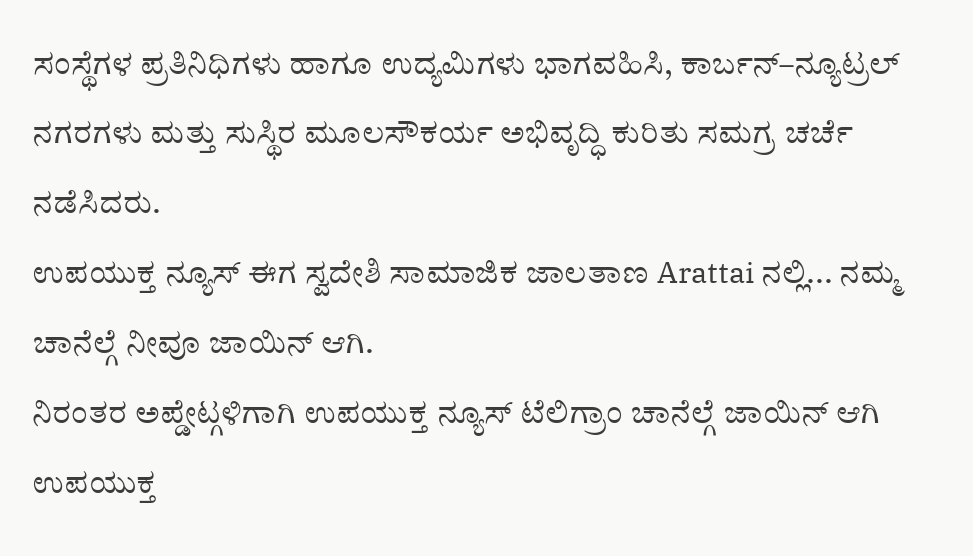ಸಂಸ್ಥೆಗಳ ಪ್ರತಿನಿಧಿಗಳು ಹಾಗೂ ಉದ್ಯಮಿಗಳು ಭಾಗವಹಿಸಿ, ಕಾರ್ಬನ್–ನ್ಯೂಟ್ರಲ್ ನಗರಗಳು ಮತ್ತು ಸುಸ್ಥಿರ ಮೂಲಸೌಕರ್ಯ ಅಭಿವೃದ್ಧಿ ಕುರಿತು ಸಮಗ್ರ ಚರ್ಚೆ ನಡೆಸಿದರು.
ಉಪಯುಕ್ತ ನ್ಯೂಸ್ ಈಗ ಸ್ವದೇಶಿ ಸಾಮಾಜಿಕ ಜಾಲತಾಣ Arattai ನಲ್ಲಿ... ನಮ್ಮ ಚಾನೆಲ್ಗೆ ನೀವೂ ಜಾಯಿನ್ ಆಗಿ.
ನಿರಂತರ ಅಪ್ಡೇಟ್ಗಳಿಗಾಗಿ ಉಪಯುಕ್ತ ನ್ಯೂಸ್ ಟೆಲಿಗ್ರಾಂ ಚಾನೆಲ್ಗೆ ಜಾಯಿನ್ ಆಗಿ
ಉಪಯುಕ್ತ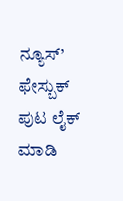ನ್ಯೂಸ್’ ಫೇಸ್ಬುಕ್ ಪುಟ ಲೈಕ್ ಮಾಡಿ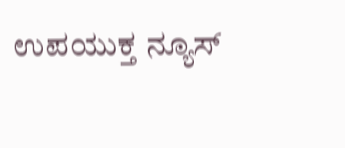ಉಪಯುಕ್ತ ನ್ಯೂಸ್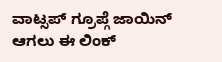ವಾಟ್ಸಪ್ ಗ್ರೂಪ್ಗೆ ಜಾಯಿನ್ ಆಗಲು ಈ ಲಿಂಕ್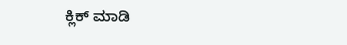ಕ್ಲಿಕ್ ಮಾಡಿ